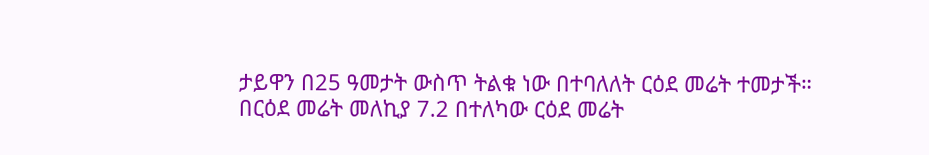ታይዋን በ25 ዓመታት ውስጥ ትልቁ ነው በተባለለት ርዕደ መሬት ተመታች።
በርዕደ መሬት መለኪያ 7.2 በተለካው ርዕደ መሬት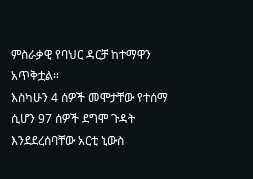ምስራቃዊ የባህር ዳርቻ ከተማዋን አጥቅቷል።
እስካሁን 4 ሰዎች መሞታቸው የተሰማ ሲሆን 97 ሰዎች ደግሞ ጉዳት እንደደረሰባቸው አርቲ ኒውስ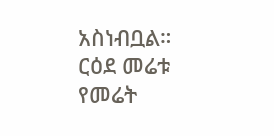አስነብቧል።
ርዕደ መሬቱ የመሬት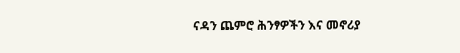ናዳን ጨምሮ ሕንፃዎችን እና መኖሪያ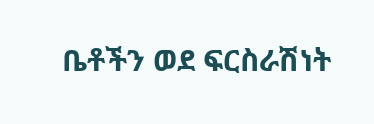ቤቶችን ወደ ፍርስራሽነት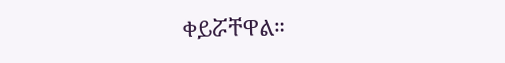ቀይሯቸዋል።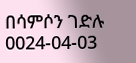በሳምሶን ገድሉ
0024-04-03